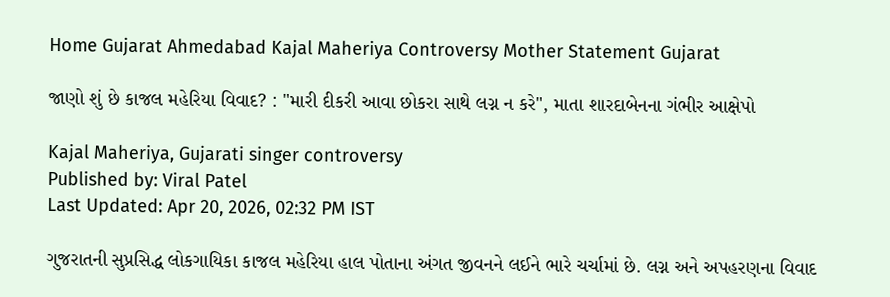Home Gujarat Ahmedabad Kajal Maheriya Controversy Mother Statement Gujarat

જાણો શું છે કાજલ મહેરિયા વિવાદ? : "મારી દીકરી આવા છોકરા સાથે લગ્ન ન કરે", માતા શારદાબેનના ગંભીર આક્ષેપો

Kajal Maheriya, Gujarati singer controversy
Published by: Viral Patel
Last Updated: Apr 20, 2026, 02:32 PM IST

ગુજરાતની સુપ્રસિદ્ધ લોકગાયિકા કાજલ મહેરિયા હાલ પોતાના અંગત જીવનને લઈને ભારે ચર્ચામાં છે. લગ્ન અને અપહરણના વિવાદ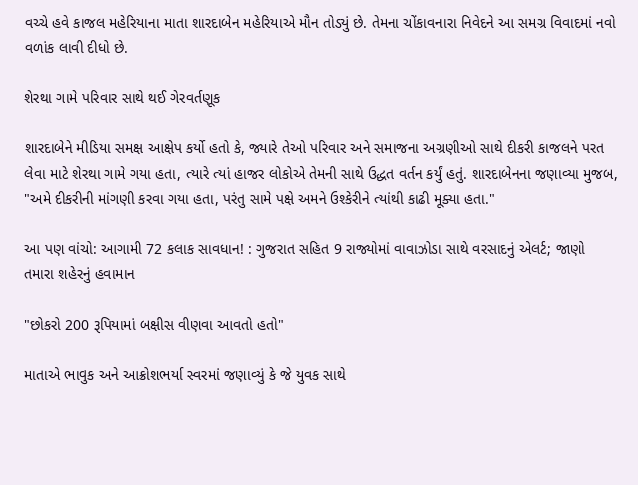વચ્ચે હવે કાજલ મહેરિયાના માતા શારદાબેન મહેરિયાએ મૌન તોડ્યું છે. તેમના ચોંકાવનારા નિવેદને આ સમગ્ર વિવાદમાં નવો વળાંક લાવી દીધો છે.

શેરથા ગામે પરિવાર સાથે થઈ ગેરવર્તણૂક

શારદાબેને મીડિયા સમક્ષ આક્ષેપ કર્યો હતો કે, જ્યારે તેઓ પરિવાર અને સમાજના અગ્રણીઓ સાથે દીકરી કાજલને પરત લેવા માટે શેરથા ગામે ગયા હતા, ત્યારે ત્યાં હાજર લોકોએ તેમની સાથે ઉદ્ધત વર્તન કર્યું હતું. શારદાબેનના જણાવ્યા મુજબ, "અમે દીકરીની માંગણી કરવા ગયા હતા, પરંતુ સામે પક્ષે અમને ઉશ્કેરીને ત્યાંથી કાઢી મૂક્યા હતા."

આ પણ વાંચો: આગામી 72 કલાક સાવધાન! : ગુજરાત સહિત 9 રાજ્યોમાં વાવાઝોડા સાથે વરસાદનું એલર્ટ; જાણો તમારા શહેરનું હવામાન

"છોકરો 200 રૂપિયામાં બક્ષીસ વીણવા આવતો હતો"

માતાએ ભાવુક અને આક્રોશભર્યા સ્વરમાં જણાવ્યું કે જે યુવક સાથે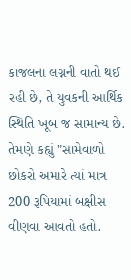કાજલના લગ્નની વાતો થઈ રહી છે, તે યુવકની આર્થિક સ્થિતિ ખૂબ જ સામાન્ય છે. તેમણે કહ્યું "સામેવાળો છોકરો અમારે ત્યાં માત્ર 200 રૂપિયામાં બક્ષીસ વીણવા આવતો હતો.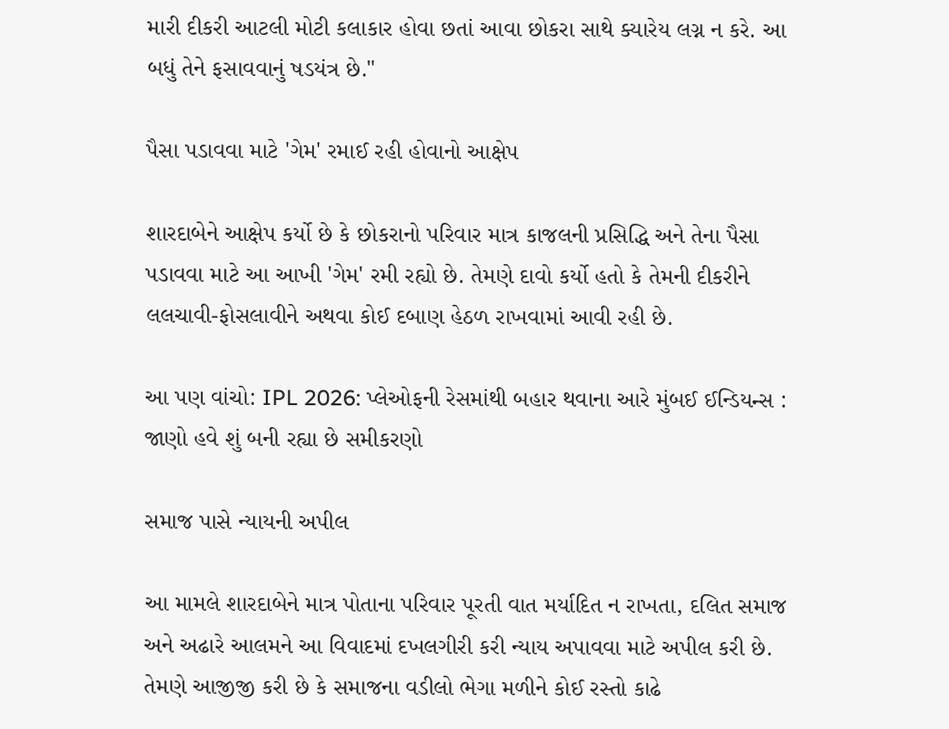મારી દીકરી આટલી મોટી કલાકાર હોવા છતાં આવા છોકરા સાથે ક્યારેય લગ્ન ન કરે. આ બધું તેને ફસાવવાનું ષડયંત્ર છે."

પૈસા પડાવવા માટે 'ગેમ' રમાઈ રહી હોવાનો આક્ષેપ

શારદાબેને આક્ષેપ કર્યો છે કે છોકરાનો પરિવાર માત્ર કાજલની પ્રસિદ્ધિ અને તેના પૈસા પડાવવા માટે આ આખી 'ગેમ' રમી રહ્યો છે. તેમણે દાવો કર્યો હતો કે તેમની દીકરીને લલચાવી-ફોસલાવીને અથવા કોઈ દબાણ હેઠળ રાખવામાં આવી રહી છે.

આ પણ વાંચો: IPL 2026: પ્લેઓફની રેસમાંથી બહાર થવાના આરે મુંબઈ ઈન્ડિયન્સ : જાણો હવે શું બની રહ્યા છે સમીકરણો

સમાજ પાસે ન્યાયની અપીલ

આ મામલે શારદાબેને માત્ર પોતાના પરિવાર પૂરતી વાત મર્યાદિત ન રાખતા, દલિત સમાજ અને અઢારે આલમને આ વિવાદમાં દખલગીરી કરી ન્યાય અપાવવા માટે અપીલ કરી છે. તેમણે આજીજી કરી છે કે સમાજના વડીલો ભેગા મળીને કોઈ રસ્તો કાઢે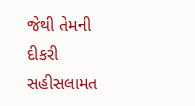જેથી તેમની દીકરી સહીસલામત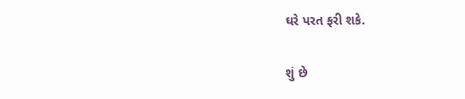ઘરે પરત ફરી શકે.

શું છે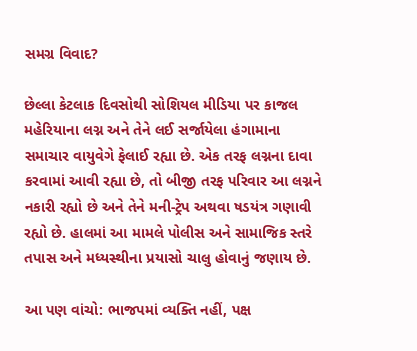સમગ્ર વિવાદ?

છેલ્લા કેટલાક દિવસોથી સોશિયલ મીડિયા પર કાજલ મહેરિયાના લગ્ન અને તેને લઈ સર્જાયેલા હંગામાના સમાચાર વાયુવેગે ફેલાઈ રહ્યા છે. એક તરફ લગ્નના દાવા કરવામાં આવી રહ્યા છે, તો બીજી તરફ પરિવાર આ લગ્નને નકારી રહ્યો છે અને તેને મની-ટ્રેપ અથવા ષડયંત્ર ગણાવી રહ્યો છે. હાલમાં આ મામલે પોલીસ અને સામાજિક સ્તરે તપાસ અને મધ્યસ્થીના પ્રયાસો ચાલુ હોવાનું જણાય છે.

આ પણ વાંચો: ભાજપમાં વ્યક્તિ નહીં, પક્ષ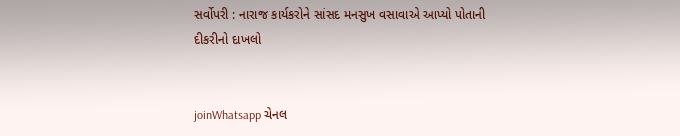સર્વોપરી : નારાજ કાર્યકરોને સાંસદ મનસુખ વસાવાએ આપ્યો પોતાની દીકરીનો દાખલો


joinWhatsapp ચેનલ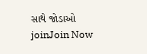સાથે જોડાઓ
joinJoin Now